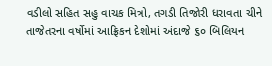વડીલો સહિત સહુ વાચક મિત્રો, તગડી તિજોરી ધરાવતા ચીને તાજેતરના વર્ષોમાં આફ્રિકન દેશોમાં અંદાજે ૬૦ બિલિયન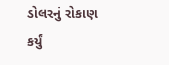ડોલરનું રોકાણ કર્યું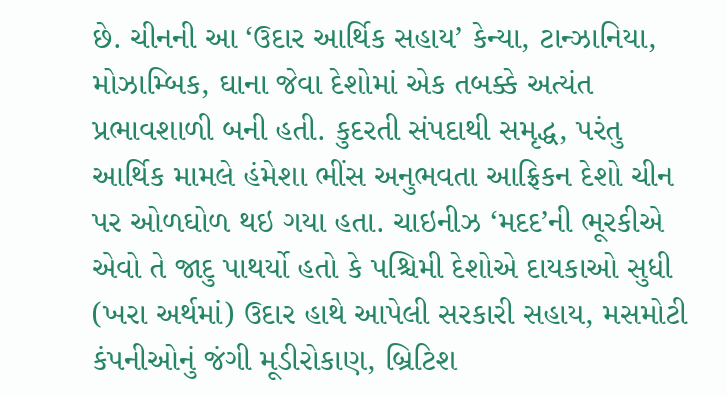છે. ચીનની આ ‘ઉદાર આર્થિક સહાય’ કેન્યા, ટાન્ઝાનિયા, મોઝામ્બિક, ઘાના જેવા દેશોમાં એક તબક્કે અત્યંત પ્રભાવશાળી બની હતી. કુદરતી સંપદાથી સમૃદ્ધ, પરંતુ આર્થિક મામલે હંમેશા ભીંસ અનુભવતા આફ્રિકન દેશો ચીન પર ઓળઘોળ થઇ ગયા હતા. ચાઇનીઝ ‘મદદ’ની ભૂરકીએ એવો તે જાદુ પાથર્યો હતો કે પશ્ચિમી દેશોએ દાયકાઓ સુધી (ખરા અર્થમાં) ઉદાર હાથે આપેલી સરકારી સહાય, મસમોટી કંપનીઓનું જંગી મૂડીરોકાણ, બ્રિટિશ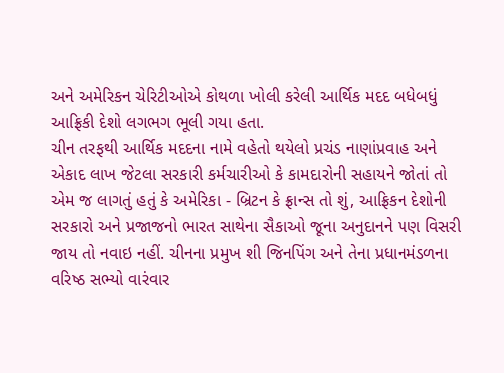અને અમેરિકન ચેરિટીઓએ કોથળા ખોલી કરેલી આર્થિક મદદ બધેબધું આફ્રિકી દેશો લગભગ ભૂલી ગયા હતા.
ચીન તરફથી આર્થિક મદદના નામે વહેતો થયેલો પ્રચંડ નાણાંપ્રવાહ અને એકાદ લાખ જેટલા સરકારી કર્મચારીઓ કે કામદારોની સહાયને જોતાં તો એમ જ લાગતું હતું કે અમેરિકા - બ્રિટન કે ફ્રાન્સ તો શું, આફ્રિકન દેશોની સરકારો અને પ્રજાજનો ભારત સાથેના સૈકાઓ જૂના અનુદાનને પણ વિસરી જાય તો નવાઇ નહીં. ચીનના પ્રમુખ શી જિનપિંગ અને તેના પ્રધાનમંડળના વરિષ્ઠ સભ્યો વારંવાર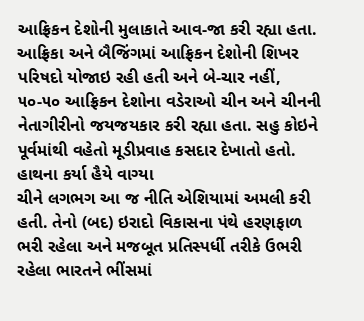આફ્રિકન દેશોની મુલાકાતે આવ-જા કરી રહ્યા હતા. આફ્રિકા અને બૈજિંગમાં આફ્રિકન દેશોની શિખર પરિષદો યોજાઇ રહી હતી અને બે-ચાર નહીં, ૫૦-૫૦ આફ્રિકન દેશોના વડેરાઓ ચીન અને ચીનની નેતાગીરીનો જયજયકાર કરી રહ્યા હતા. સહુ કોઇને પૂર્વમાંથી વહેતો મૂડીપ્રવાહ કસદાર દેખાતો હતો.
હાથના કર્યા હૈયે વાગ્યા
ચીને લગભગ આ જ નીતિ એશિયામાં અમલી કરી હતી. તેનો (બદ) ઇરાદો વિકાસના પંથે હરણફાળ ભરી રહેલા અને મજબૂત પ્રતિસ્પર્ધી તરીકે ઉભરી રહેલા ભારતને ભીંસમાં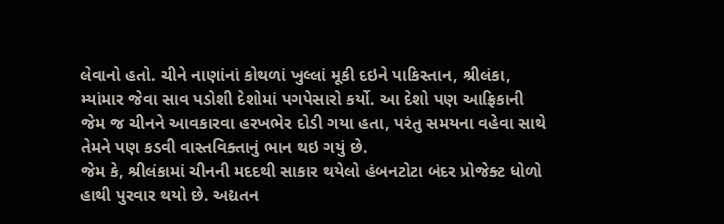લેવાનો હતો. ચીને નાણાંનાં કોથળાં ખુલ્લાં મૂકી દઇને પાકિસ્તાન, શ્રીલંકા, મ્યાંમાર જેવા સાવ પડોશી દેશોમાં પગપેસારો કર્યો. આ દેશો પણ આફ્રિકાની જેમ જ ચીનને આવકારવા હરખભેર દોડી ગયા હતા, પરંતુ સમયના વહેવા સાથે તેમને પણ કડવી વાસ્તવિક્તાનું ભાન થઇ ગયું છે.
જેમ કે, શ્રીલંકામાં ચીનની મદદથી સાકાર થયેલો હંબનટોટા બંદર પ્રોજેક્ટ ધોળો હાથી પુરવાર થયો છે. અદ્યતન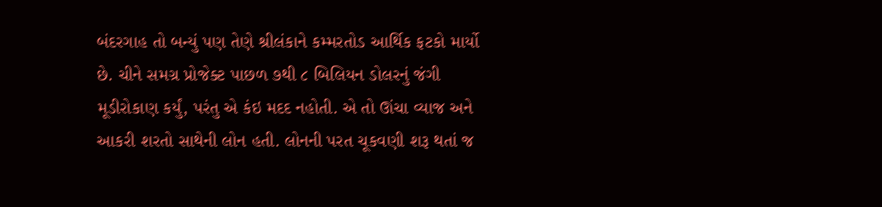બંદરગાહ તો બન્યું પણ તેણે શ્રીલંકાને કમ્મરતોડ આર્થિક ફટકો માર્યો છે. ચીને સમગ્ર પ્રોજેક્ટ પાછળ ૭થી ૮ બિલિયન ડોલરનું જંગી મૂડીરોકાણ કર્યું, પરંતુ એ કંઇ મદદ નહોતી. એ તો ઊંચા વ્યાજ અને આકરી શરતો સાથેની લોન હતી. લોનની પરત ચૂકવણી શરૂ થતાં જ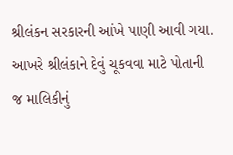શ્રીલંકન સરકારની આંખે પાણી આવી ગયા. આખરે શ્રીલંકાને દેવું ચૂકવવા માટે પોતાની જ માલિકીનું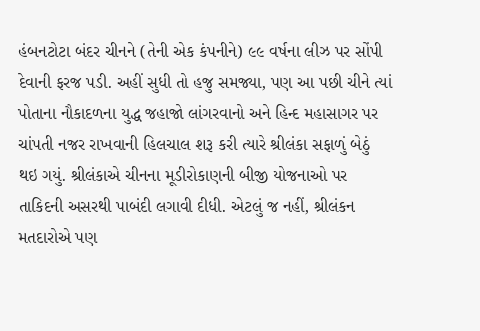હંબનટોટા બંદર ચીનને (તેની એક કંપનીને) ૯૯ વર્ષના લીઝ પર સોંપી દેવાની ફરજ પડી. અહીં સુધી તો હજુ સમજ્યા, પણ આ પછી ચીને ત્યાં પોતાના નૌકાદળના યુદ્ધ જહાજો લાંગરવાનો અને હિન્દ મહાસાગર પર ચાંપતી નજર રાખવાની હિલચાલ શરૂ કરી ત્યારે શ્રીલંકા સફાળું બેઠું થઇ ગયું. શ્રીલંકાએ ચીનના મૂડીરોકાણની બીજી યોજનાઓ પર તાકિદની અસરથી પાબંદી લગાવી દીધી. એટલું જ નહીં, શ્રીલંકન મતદારોએ પણ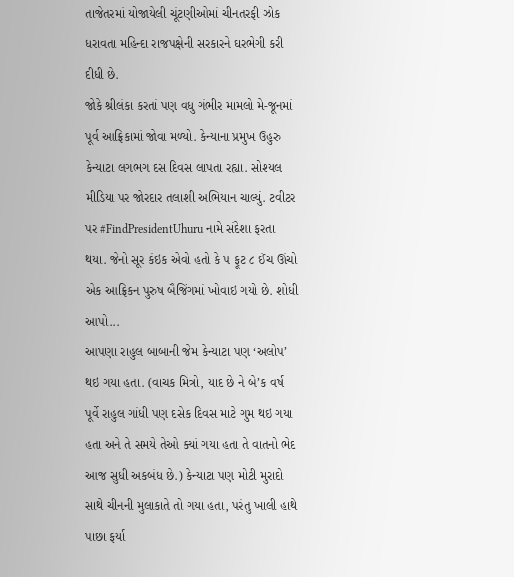તાજેતરમાં યોજાયેલી ચૂંટણીઓમાં ચીનતરફી ઝોક ધરાવતા મહિન્દા રાજપક્ષેની સરકારને ઘરભેગી કરી દીધી છે.
જોકે શ્રીલંકા કરતાં પણ વધુ ગંભીર મામલો મે-જૂનમાં પૂર્વ આફ્રિકામાં જોવા મળ્યો. કેન્યાના પ્રમુખ ઉહુરુ કેન્યાટા લગભગ દસ દિવસ લાપતા રહ્યા. સોશ્યલ મીડિયા પર જોરદાર તલાશી અભિયાન ચાલ્યું. ટવીટર પર #FindPresidentUhuru નામે સંદેશા ફરતા થયા. જેનો સૂર કંઇક એવો હતો કે ૫ ફૂટ ૮ ઈંચ ઊંચો એક આફ્રિકન પુરુષ બૈજિંગમાં ખોવાઇ ગયો છે. શોધી આપો...
આપણા રાહુલ બાબાની જેમ કેન્યાટા પણ ‘અલોપ’ થઇ ગયા હતા. (વાચક મિત્રો, યાદ છે ને બે’ક વર્ષ પૂર્વે રાહુલ ગાંધી પણ દસેક દિવસ માટે ગુમ થઇ ગયા હતા અને તે સમયે તેઓ ક્યાં ગયા હતા તે વાતનો ભેદ આજ સુધી અકબંધ છે.) કેન્યાટા પણ મોટી મુરાદો સાથે ચીનની મુલાકાતે તો ગયા હતા, પરંતુ ખાલી હાથે પાછા ફર્યા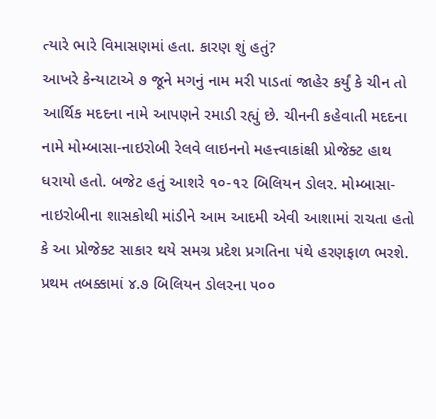ત્યારે ભારે વિમાસણમાં હતા. કારણ શું હતું?
આખરે કેન્યાટાએ ૭ જૂને મગનું નામ મરી પાડતાં જાહેર કર્યું કે ચીન તો આર્થિક મદદના નામે આપણને રમાડી રહ્યું છે. ચીનની કહેવાતી મદદના નામે મોમ્બાસા-નાઇરોબી રેલવે લાઇનનો મહત્ત્વાકાંક્ષી પ્રોજેક્ટ હાથ ધરાયો હતો. બજેટ હતું આશરે ૧૦-૧૨ બિલિયન ડોલર. મોમ્બાસા-નાઇરોબીના શાસકોથી માંડીને આમ આદમી એવી આશામાં રાચતા હતો કે આ પ્રોજેક્ટ સાકાર થયે સમગ્ર પ્રદેશ પ્રગતિના પંથે હરણફાળ ભરશે. પ્રથમ તબક્કામાં ૪.૭ બિલિયન ડોલરના ૫૦૦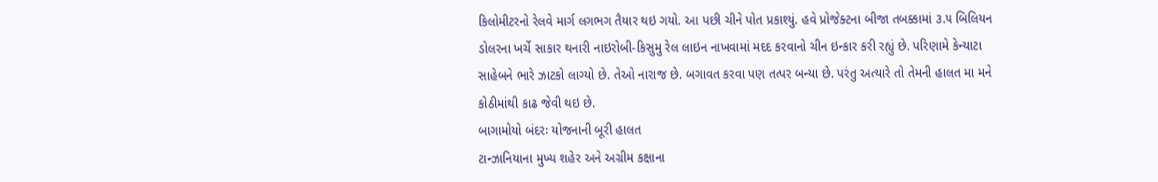કિલોમીટરનો રેલવે માર્ગ લગભગ તૈયાર થઇ ગયો. આ પછી ચીને પોત પ્રકાશ્યું. હવે પ્રોજેક્ટના બીજા તબક્કામાં ૩.૫ બિલિયન ડોલરના ખર્ચે સાકાર થનારી નાઇરોબી-કિસુમુ રેલ લાઇન નાખવામાં મદદ કરવાનો ચીન ઇન્કાર કરી રહ્યું છે. પરિણામે કેન્યાટા સાહેબને ભારે ઝાટકો લાગ્યો છે. તેઓ નારાજ છે. બગાવત કરવા પણ તત્પર બન્યા છે. પરંતુ અત્યારે તો તેમની હાલત મા મને કોઠીમાંથી કાઢ જેવી થઇ છે.
બાગામોયો બંદરઃ યોજનાની બૂરી હાલત
ટાન્ઝાનિયાના મુખ્ય શહેર અને અગ્રીમ કક્ષાના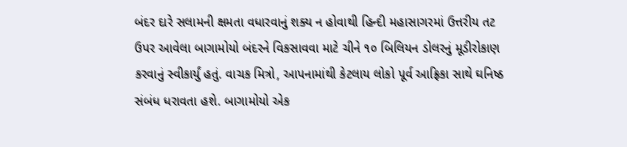બંદર દારે સલામની ક્ષમતા વધારવાનું શક્ય ન હોવાથી હિન્દી મહાસાગરમાં ઉત્તરીય તટ ઉપર આવેલા બાગામોયો બંદરને વિકસાવવા માટે ચીને ૧૦ બિલિયન ડોલરનું મૂડીરોકાણ કરવાનું સ્વીકાર્યું હતું. વાચક મિત્રો, આપનામાંથી કેટલાય લોકો પૂર્વ આફ્રિકા સાથે ઘનિષ્ઠ સંબંધ ધરાવતા હશે. બાગામોયો એક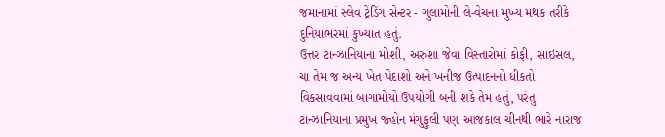જમાનામાં સ્લેવ ટ્રેડિંગ સેન્ટર - ગુલામોની લે-વેચના મુખ્ય મથક તરીકે દુનિયાભરમાં કુખ્યાત હતું.
ઉત્તર ટાન્ઝાનિયાના મોશી, અરુશા જેવા વિસ્તારોમાં કોફી, સાઇસલ, ચા તેમ જ અન્ય ખેત પેદાશો અને ખનીજ ઉત્પાદનનો ધીકતો વિકસાવવામાં બાગામોયો ઉપયોગી બની શકે તેમ હતું, પરંતુ ટાન્ઝાનિયાના પ્રમુખ જ્હોન મંગુફુલી પણ આજકાલ ચીનથી ભારે નારાજ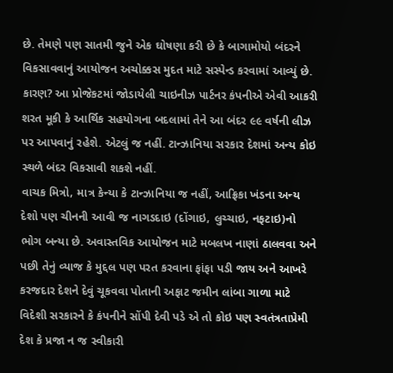છે. તેમણે પણ સાતમી જુને એક ઘોષણા કરી છે કે બાગામોયો બંદરને વિકસાવવાનું આયોજન અચોક્કસ મુદત માટે સસ્પેન્ડ કરવામાં આવ્યું છે.
કારણ? આ પ્રોજેકટમાં જોડાયેલી ચાઇનીઝ પાર્ટનર કંપનીએ એવી આકરી શરત મૂકી કે આર્થિક સહયોગના બદલામાં તેને આ બંદર ૯૯ વર્ષની લીઝ પર આપવાનું રહેશે. એટલું જ નહીં. ટાન્ઝાનિયા સરકાર દેશમાં અન્ય કોઇ સ્થળે બંદર વિકસાવી શકશે નહીં.
વાચક મિત્રો, માત્ર કેન્યા કે ટાન્ઝાનિયા જ નહીં, આફ્રિકા ખંડના અન્ય દેશો પણ ચીનની આવી જ નાગડદાઇ (દોંગાઇ, લુચ્ચાઇ, નફટાઇ)નો ભોગ બન્યા છે. અવાસ્તવિક આયોજન માટે મબલખ નાણાં ઠાલવવા અને પછી તેનું વ્યાજ કે મુદ્દલ પણ પરત કરવાના ફાંફા પડી જાય અને આખરે કરજદાર દેશને દેવું ચૂકવવા પોતાની અફાટ જમીન લાંબા ગાળા માટે વિદેશી સરકારને કે કંપનીને સોંપી દેવી પડે એ તો કોઇ પણ સ્વતંત્રતાપ્રેમી દેશ કે પ્રજા ન જ સ્વીકારી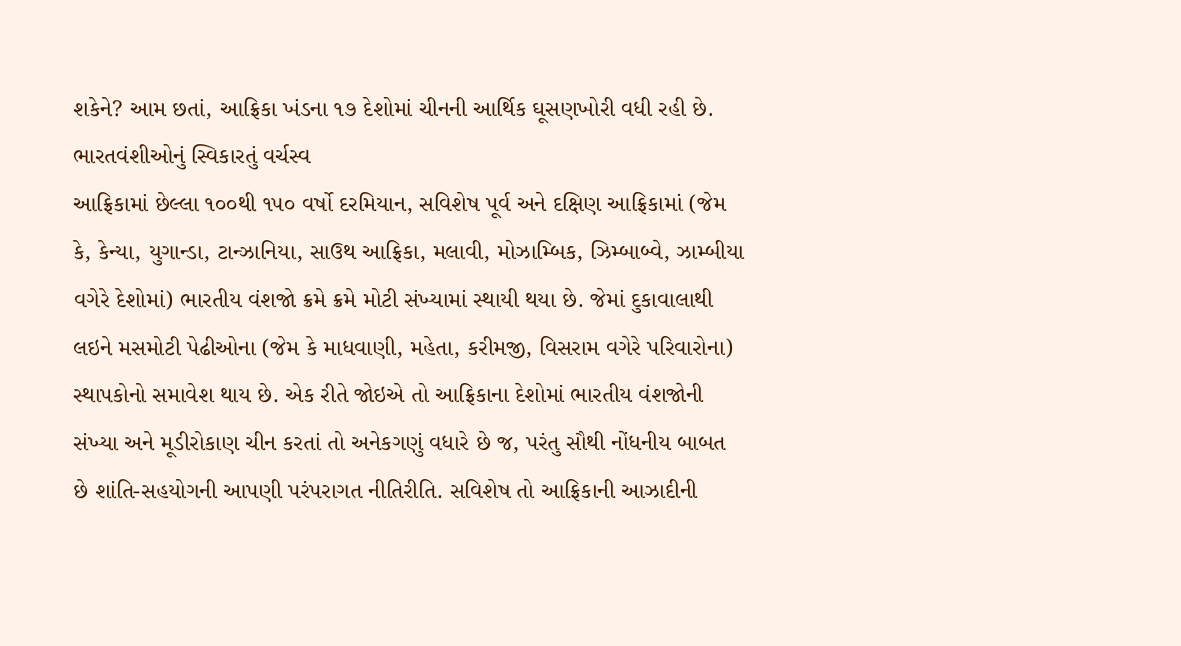શકેને? આમ છતાં, આફ્રિકા ખંડના ૧૭ દેશોમાં ચીનની આર્થિક ઘૂસણખોરી વધી રહી છે.
ભારતવંશીઓનું સ્વિકારતું વર્ચસ્વ
આફ્રિકામાં છેલ્લા ૧૦૦થી ૧૫૦ વર્ષો દરમિયાન, સવિશેષ પૂર્વ અને દક્ષિણ આફ્રિકામાં (જેમ કે, કેન્યા, યુગાન્ડા, ટાન્ઝાનિયા, સાઉથ આફ્રિકા, મલાવી, મોઝામ્બિક, ઝિમ્બાબ્વે, ઝામ્બીયા વગેરે દેશોમાં) ભારતીય વંશજો ક્રમે ક્રમે મોટી સંખ્યામાં સ્થાયી થયા છે. જેમાં દુકાવાલાથી લઇને મસમોટી પેઢીઓના (જેમ કે માધવાણી, મહેતા, કરીમજી, વિસરામ વગેરે પરિવારોના) સ્થાપકોનો સમાવેશ થાય છે. એક રીતે જોઇએ તો આફ્રિકાના દેશોમાં ભારતીય વંશજોની સંખ્યા અને મૂડીરોકાણ ચીન કરતાં તો અનેકગણું વધારે છે જ, પરંતુ સૌથી નોંધનીય બાબત છે શાંતિ-સહયોગની આપણી પરંપરાગત નીતિરીતિ. સવિશેષ તો આફ્રિકાની આઝાદીની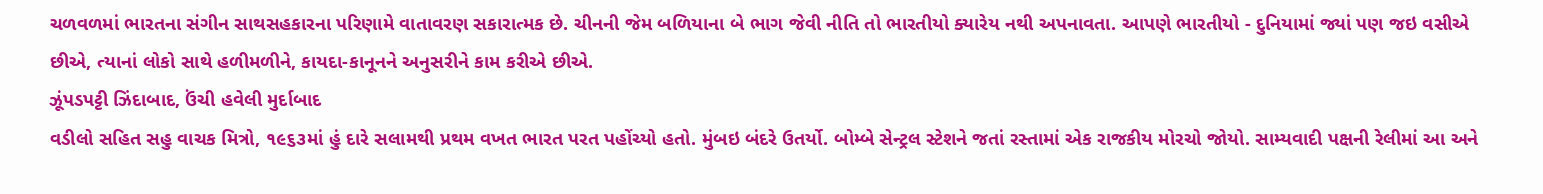ચળવળમાં ભારતના સંગીન સાથસહકારના પરિણામે વાતાવરણ સકારાત્મક છે. ચીનની જેમ બળિયાના બે ભાગ જેવી નીતિ તો ભારતીયો ક્યારેય નથી અપનાવતા. આપણે ભારતીયો - દુનિયામાં જ્યાં પણ જઇ વસીએ છીએ, ત્યાનાં લોકો સાથે હળીમળીને, કાયદા-કાનૂનને અનુસરીને કામ કરીએ છીએ.
ઝૂંપડપટ્ટી ઝિંદાબાદ, ઉંચી હવેલી મુર્દાબાદ
વડીલો સહિત સહુ વાચક મિત્રો, ૧૯૬૩માં હું દારે સલામથી પ્રથમ વખત ભારત પરત પહોંચ્યો હતો. મુંબઇ બંદરે ઉતર્યો. બોમ્બે સેન્ટ્રલ સ્ટેશને જતાં રસ્તામાં એક રાજકીય મોરચો જોયો. સામ્યવાદી પક્ષની રેલીમાં આ અને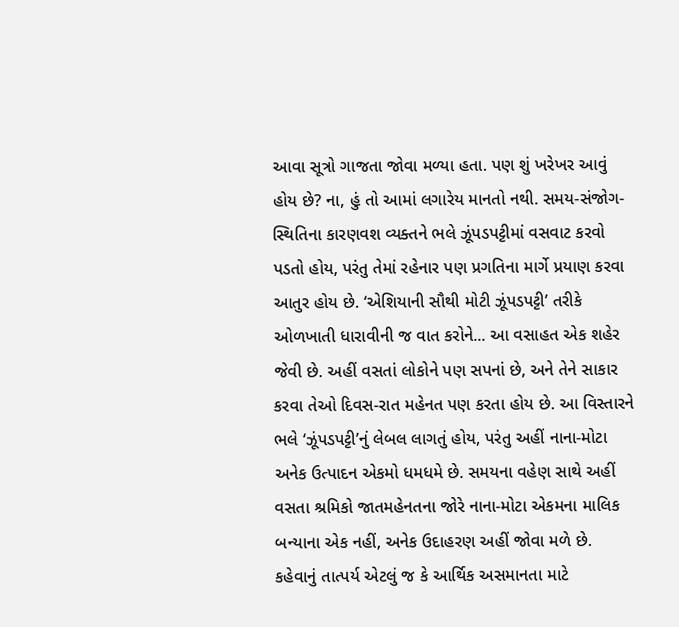આવા સૂત્રો ગાજતા જોવા મળ્યા હતા. પણ શું ખરેખર આવું હોય છે? ના, હું તો આમાં લગારેય માનતો નથી. સમય-સંજોગ-સ્થિતિના કારણવશ વ્યક્તને ભલે ઝૂંપડપટ્ટીમાં વસવાટ કરવો પડતો હોય, પરંતુ તેમાં રહેનાર પણ પ્રગતિના માર્ગે પ્રયાણ કરવા આતુર હોય છે. ‘એશિયાની સૌથી મોટી ઝૂંપડપટ્ટી’ તરીકે ઓળખાતી ધારાવીની જ વાત કરોને... આ વસાહત એક શહેર જેવી છે. અહીં વસતાં લોકોને પણ સપનાં છે, અને તેને સાકાર કરવા તેઓ દિવસ-રાત મહેનત પણ કરતા હોય છે. આ વિસ્તારને ભલે ‘ઝૂંપડપટ્ટી’નું લેબલ લાગતું હોય, પરંતુ અહીં નાના-મોટા અનેક ઉત્પાદન એકમો ધમધમે છે. સમયના વહેણ સાથે અહીં વસતા શ્રમિકો જાતમહેનતના જોરે નાના-મોટા એકમના માલિક બન્યાના એક નહીં, અનેક ઉદાહરણ અહીં જોવા મળે છે. કહેવાનું તાત્પર્ય એટલું જ કે આર્થિક અસમાનતા માટે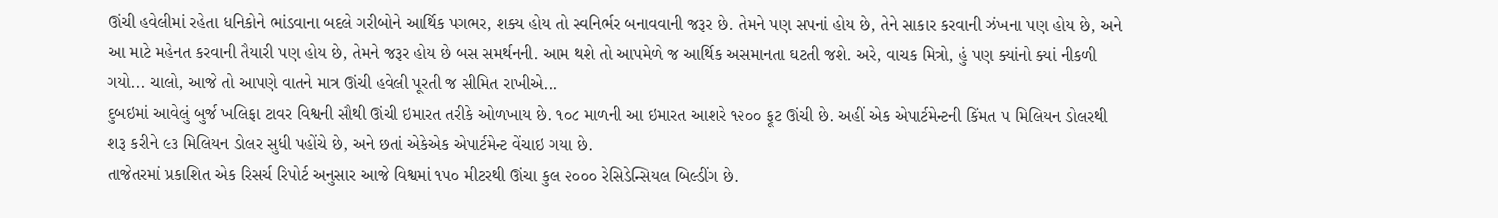ઊંચી હવેલીમાં રહેતા ધનિકોને ભાંડવાના બદલે ગરીબોને આર્થિક પગભર, શક્ય હોય તો સ્વનિર્ભર બનાવવાની જરૂર છે. તેમને પણ સપનાં હોય છે, તેને સાકાર કરવાની ઝંખના પણ હોય છે, અને આ માટે મહેનત કરવાની તૈયારી પણ હોય છે, તેમને જરૂર હોય છે બસ સમર્થનની. આમ થશે તો આપમેળે જ આર્થિક અસમાનતા ઘટતી જશે. અરે, વાચક મિત્રો, હું પણ ક્યાંનો ક્યાં નીકળી ગયો... ચાલો, આજે તો આપણે વાતને માત્ર ઊંચી હવેલી પૂરતી જ સીમિત રાખીએ...
દુબઇમાં આવેલું બુર્જ ખલિફા ટાવર વિશ્વની સૌથી ઊંચી ઇમારત તરીકે ઓળખાય છે. ૧૦૮ માળની આ ઇમારત આશરે ૧૨૦૦ ફૂટ ઊંચી છે. અહીં એક એપાર્ટમેન્ટની કિંમત ૫ મિલિયન ડોલરથી શરૂ કરીને ૯૩ મિલિયન ડોલર સુધી પહોંચે છે, અને છતાં એકેએક એપાર્ટમેન્ટ વેંચાઇ ગયા છે.
તાજેતરમાં પ્રકાશિત એક રિસર્ચ રિપોર્ટ અનુસાર આજે વિશ્વમાં ૧૫૦ મીટરથી ઊંચા કુલ ૨૦૦૦ રેસિડેન્સિયલ બિલ્ડીંગ છે.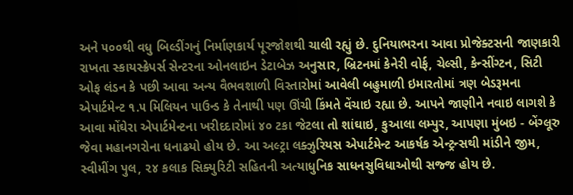અને ૫૦૦થી વધુ બિલ્ડીંગનું નિર્માણકાર્ય પૂરજોશથી ચાલી રહ્યું છે. દુનિયાભરના આવા પ્રોજેક્ટસની જાણકારી રાખતા સ્કાયસ્ક્રેપર્સ સેન્ટરના ઓનલાઇન ડેટાબેઝ અનુસાર, બ્રિટનમાં કેનેરી વોર્ફ, ચેલ્સી, કેન્સીંગ્ટન, સિટી ઓફ લંડન કે પછી આવા અન્ય વૈભવશાળી વિસ્તારોમાં આવેલી બહુમાળી ઇમારતોમાં ત્રણ બેડરૂમના એપાર્ટમેન્ટ ૧.૫ મિલિયન પાઉન્ડ કે તેનાથી પણ ઊંચી કિંમતે વેંચાઇ રહ્યા છે. આપને જાણીને નવાઇ લાગશે કે આવા મોંઘેરા એપાર્ટમેન્ટના ખરીદદારોમાં ૪૦ ટકા જેટલા તો શાંઘાઇ, કુઆલા લમ્પુર, આપણા મુંબઇ - બેંગ્લૂરુ જેવા મહાનગરોના ધનાઢયો હોય છે. આ અલ્ટ્રા લક્ઝુરિયસ એપાર્ટમેન્ટ આકર્ષક એન્ટ્રન્સથી માંડીને જીમ, સ્વીમીંગ પુલ, ૨૪ કલાક સિક્યુરિટી સહિતની અત્યાધુનિક સાધનસુવિધાઓથી સજ્જ હોય છે.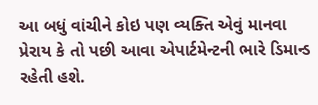આ બધું વાંચીને કોઇ પણ વ્યક્તિ એવું માનવા પ્રેરાય કે તો પછી આવા એપાર્ટમેન્ટની ભારે ડિમાન્ડ રહેતી હશે.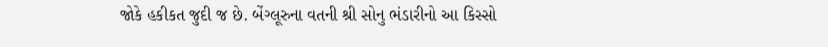જોકે હકીકત જુદી જ છે. બેંગ્લૂરુના વતની શ્રી સોનુ ભંડારીનો આ કિસ્સો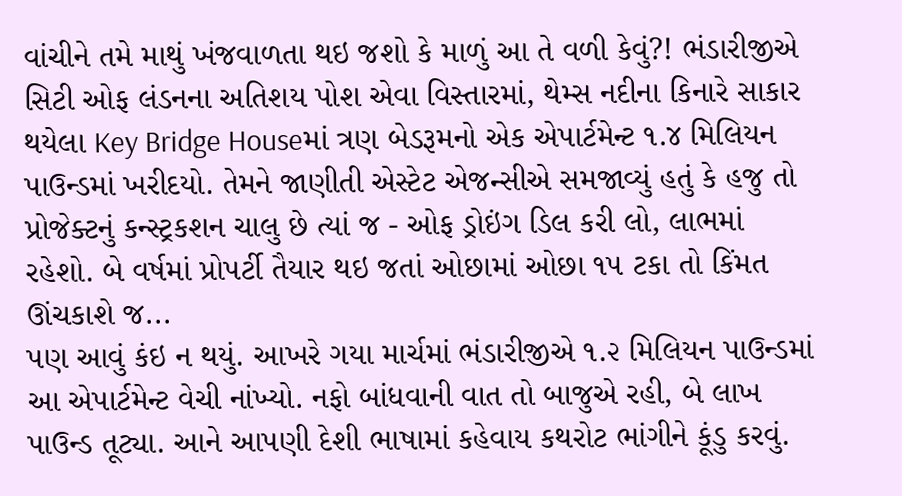વાંચીને તમે માથું ખંજવાળતા થઇ જશો કે માળું આ તે વળી કેવું?! ભંડારીજીએ સિટી ઓફ લંડનના અતિશય પોશ એવા વિસ્તારમાં, થેમ્સ નદીના કિનારે સાકાર થયેલા Key Bridge Houseમાં ત્રણ બેડરૂમનો એક એપાર્ટમેન્ટ ૧.૪ મિલિયન પાઉન્ડમાં ખરીદયો. તેમને જાણીતી એસ્ટેટ એજન્સીએ સમજાવ્યું હતું કે હજુ તો પ્રોજેક્ટનું કન્સ્ટ્રકશન ચાલુ છે ત્યાં જ - ઓફ ડ્રોઇંગ ડિલ કરી લો, લાભમાં રહેશો. બે વર્ષમાં પ્રોપર્ટી તૈયાર થઇ જતાં ઓછામાં ઓછા ૧૫ ટકા તો કિંમત ઊંચકાશે જ...
પણ આવું કંઇ ન થયું. આખરે ગયા માર્ચમાં ભંડારીજીએ ૧.૨ મિલિયન પાઉન્ડમાં આ એપાર્ટમેન્ટ વેચી નાંખ્યો. નફો બાંધવાની વાત તો બાજુએ રહી, બે લાખ પાઉન્ડ તૂટ્યા. આને આપણી દેશી ભાષામાં કહેવાય કથરોટ ભાંગીને કૂંડુ કરવું.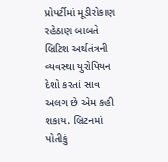પ્રોપર્ટીમાં મૂડીરોકાણ
રહેઠાણ બાબતે બ્રિટિશ અર્થતંત્રની વ્યવસ્થા યુરોપિયન દેશો કરતાં સાવ અલગ છે એમ કહી શકાય. બ્રિટનમાં પોતીકું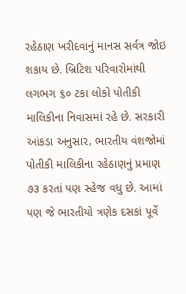રહેઠાણ ખરીદવાનું માનસ સર્વત્ર જોઇ શકાય છે. બ્રિટિશ પરિવારોમાંથી લગભગ ૬૦ ટકા લોકો પોતીકી માલિકીના નિવાસમાં રહે છે. સરકારી આંકડા અનુસાર, ભારતીય વંશજોમાં પોતીકી માલિકીના રહેઠાણનું પ્રમાણ ૭૩ કરતાં પણ સ્હેજ વધુ છે. આમાં પણ જે ભારતીયો ત્રણેક દસકાં પૂર્વે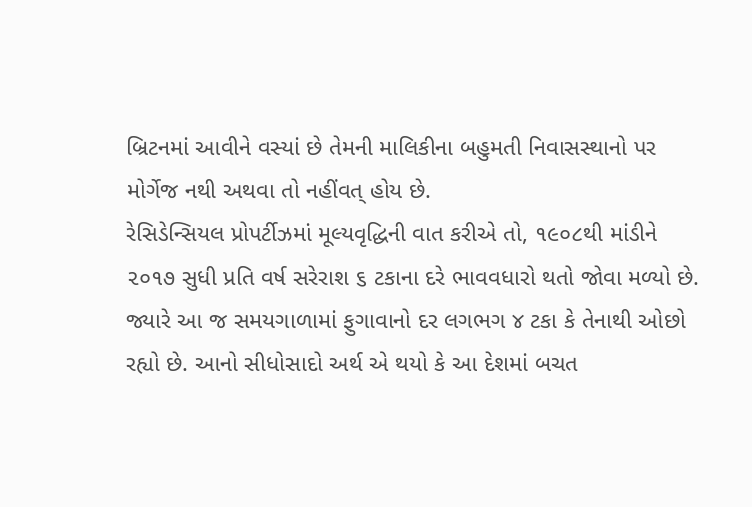બ્રિટનમાં આવીને વસ્યાં છે તેમની માલિકીના બહુમતી નિવાસસ્થાનો પર મોર્ગેજ નથી અથવા તો નહીંવત્ હોય છે.
રેસિડેન્સિયલ પ્રોપર્ટીઝમાં મૂલ્યવૃદ્ધિની વાત કરીએ તો, ૧૯૦૮થી માંડીને ૨૦૧૭ સુધી પ્રતિ વર્ષ સરેરાશ ૬ ટકાના દરે ભાવવધારો થતો જોવા મળ્યો છે. જ્યારે આ જ સમયગાળામાં ફુગાવાનો દર લગભગ ૪ ટકા કે તેનાથી ઓછો રહ્યો છે. આનો સીધોસાદો અર્થ એ થયો કે આ દેશમાં બચત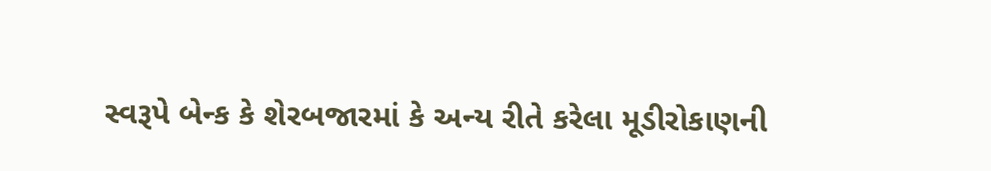સ્વરૂપે બેન્ક કે શેરબજારમાં કે અન્ય રીતે કરેલા મૂડીરોકાણની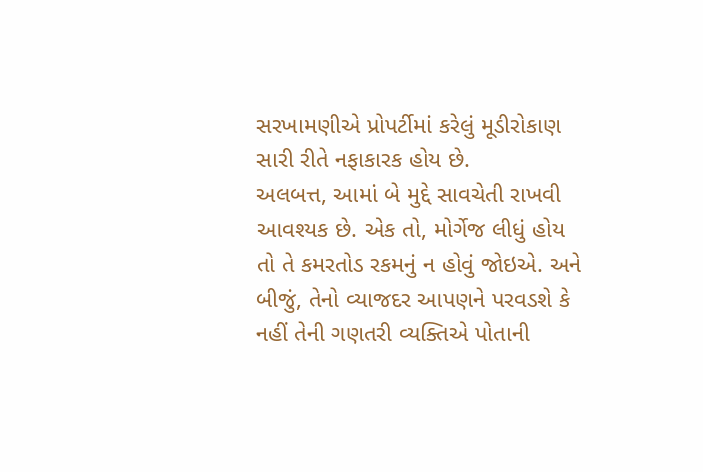સરખામણીએ પ્રોપર્ટીમાં કરેલું મૂડીરોકાણ સારી રીતે નફાકારક હોય છે.
અલબત્ત, આમાં બે મુદ્દે સાવચેતી રાખવી આવશ્યક છે. એક તો, મોર્ગેજ લીધું હોય તો તે કમરતોડ રકમનું ન હોવું જોઇએ. અને બીજું, તેનો વ્યાજદર આપણને પરવડશે કે નહીં તેની ગણતરી વ્યક્તિએ પોતાની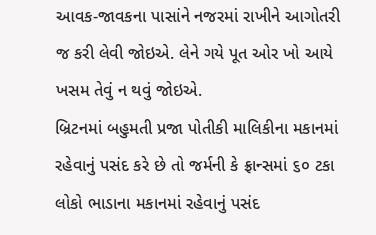આવક-જાવકના પાસાંને નજરમાં રાખીને આગોતરી જ કરી લેવી જોઇએ. લેને ગયે પૂત ઓર ખો આયે ખસમ તેવું ન થવું જોઇએ.
બ્રિટનમાં બહુમતી પ્રજા પોતીકી માલિકીના મકાનમાં રહેવાનું પસંદ કરે છે તો જર્મની કે ફ્રાન્સમાં ૬૦ ટકા લોકો ભાડાના મકાનમાં રહેવાનું પસંદ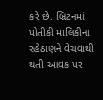કરે છે. બ્રિટનમાં પોતીકી માલિકીના રહેઠાણને વેચવાથી થતી આવક પર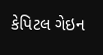કેપિટલ ગેઇન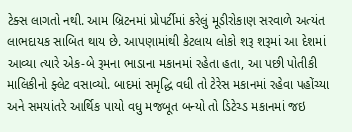ટેક્સ લાગતો નથી. આમ બ્રિટનમાં પ્રોપર્ટીમાં કરેલું મૂડીરોકાણ સરવાળે અત્યંત લાભદાયક સાબિત થાય છે. આપણામાંથી કેટલાય લોકો શરૂ શરૂમાં આ દેશમાં આવ્યા ત્યારે એક-બે રૂમના ભાડાના મકાનમાં રહેતા હતા, આ પછી પોતીકી માલિકીનો ફ્લેટ વસાવ્યો. બાદમાં સમૃદ્ધિ વધી તો ટેરેસ મકાનમાં રહેવા પહોંચ્યા અને સમયાંતરે આર્થિક પાયો વધુ મજબૂત બન્યો તો ડિટેચ્ડ મકાનમાં જઇ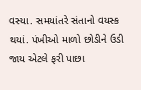વસ્યા. સમયાંતરે સંતાનો વયસ્ક થયાં. પંખીઓ માળો છોડીને ઉડી જાય એટલે ફરી પાછા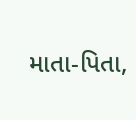માતા-પિતા,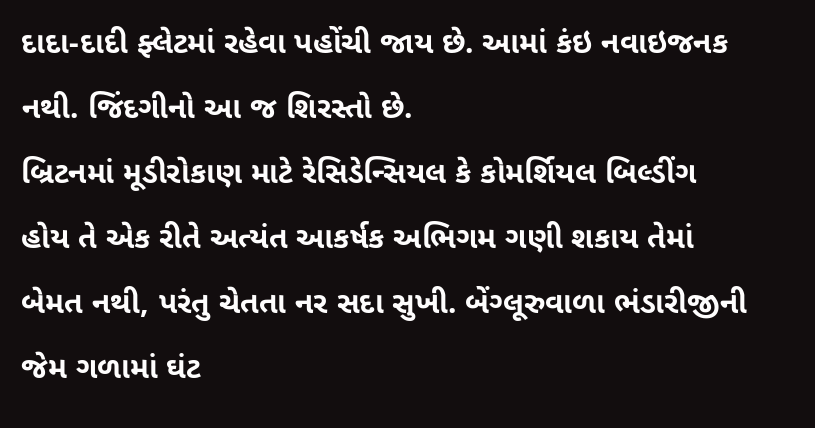દાદા-દાદી ફ્લેટમાં રહેવા પહોંચી જાય છે. આમાં કંઇ નવાઇજનક નથી. જિંદગીનો આ જ શિરસ્તો છે.
બ્રિટનમાં મૂડીરોકાણ માટે રેસિડેન્સિયલ કે કોમર્શિયલ બિલ્ડીંગ હોય તે એક રીતે અત્યંત આકર્ષક અભિગમ ગણી શકાય તેમાં બેમત નથી, પરંતુ ચેતતા નર સદા સુખી. બેંગ્લૂરુવાળા ભંડારીજીની જેમ ગળામાં ઘંટ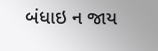બંધાઇ ન જાય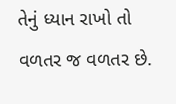તેનું ધ્યાન રાખો તો વળતર જ વળતર છે.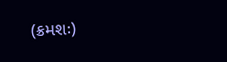(ક્રમશઃ)